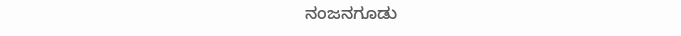ನಂಜನಗೂಡು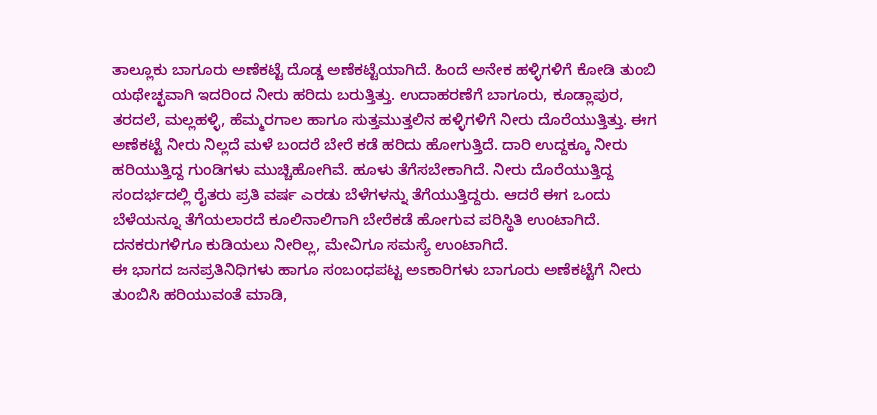ತಾಲ್ಲೂಕು ಬಾಗೂರು ಅಣೆಕಟ್ಟೆ ದೊಡ್ಡ ಅಣೆಕಟ್ಟೆಯಾಗಿದೆ. ಹಿಂದೆ ಅನೇಕ ಹಳ್ಳಿಗಳಿಗೆ ಕೋಡಿ ತುಂಬಿ ಯಥೇಚ್ಛವಾಗಿ ಇದರಿಂದ ನೀರು ಹರಿದು ಬರುತ್ತಿತ್ತು. ಉದಾಹರಣೆಗೆ ಬಾಗೂರು, ಕೂಡ್ಲಾಪುರ, ತರದಲೆ, ಮಲ್ಲಹಳ್ಳಿ, ಹೆಮ್ಮರಗಾಲ ಹಾಗೂ ಸುತ್ತಮುತ್ತಲಿನ ಹಳ್ಳಿಗಳಿಗೆ ನೀರು ದೊರೆಯುತ್ತಿತ್ತು. ಈಗ ಅಣೆಕಟ್ಟೆ ನೀರು ನಿಲ್ಲದೆ ಮಳೆ ಬಂದರೆ ಬೇರೆ ಕಡೆ ಹರಿದು ಹೋಗುತ್ತಿದೆ. ದಾರಿ ಉದ್ದಕ್ಕೂ ನೀರು ಹರಿಯುತ್ತಿದ್ದ ಗುಂಡಿಗಳು ಮುಚ್ಚಿಹೋಗಿವೆ. ಹೂಳು ತೆಗೆಸಬೇಕಾಗಿದೆ. ನೀರು ದೊರೆಯುತ್ತಿದ್ದ ಸಂದರ್ಭದಲ್ಲಿ ರೈತರು ಪ್ರತಿ ವರ್ಷ ಎರಡು ಬೆಳೆಗಳನ್ನು ತೆಗೆಯುತ್ತಿದ್ದರು. ಆದರೆ ಈಗ ಒಂದು ಬೆಳೆಯನ್ನೂ ತೆಗೆಯಲಾರದೆ ಕೂಲಿನಾಲಿಗಾಗಿ ಬೇರೆಕಡೆ ಹೋಗುವ ಪರಿಸ್ಥಿತಿ ಉಂಟಾಗಿದೆ. ದನಕರುಗಳಿಗೂ ಕುಡಿಯಲು ನೀರಿಲ್ಲ, ಮೇವಿಗೂ ಸಮಸ್ಯೆ ಉಂಟಾಗಿದೆ.
ಈ ಭಾಗದ ಜನಪ್ರತಿನಿಧಿಗಳು ಹಾಗೂ ಸಂಬಂಧಪಟ್ಟ ಅಽಕಾರಿಗಳು ಬಾಗೂರು ಅಣೆಕಟ್ಟೆಗೆ ನೀರು ತುಂಬಿಸಿ ಹರಿಯುವಂತೆ ಮಾಡಿ,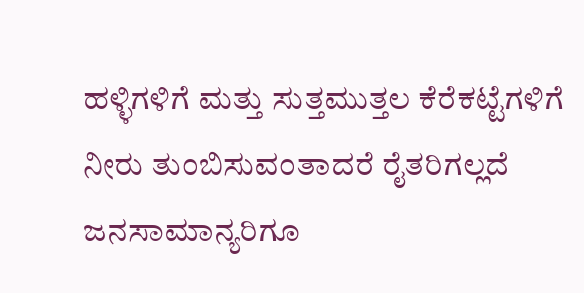ಹಳ್ಳಿಗಳಿಗೆ ಮತ್ತು ಸುತ್ತಮುತ್ತಲ ಕೆರೆಕಟ್ಟೆಗಳಿಗೆ ನೀರು ತುಂಬಿಸುವಂತಾದರೆ ರೈತರಿಗಲ್ಲದೆ ಜನಸಾಮಾನ್ಯರಿಗೂ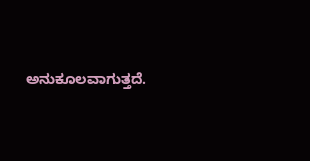ಅನುಕೂಲವಾಗುತ್ತದೆ.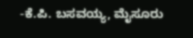-ಕೆ.ಪಿ. ಬಸವಯ್ಯ, ಮೈಸೂರು